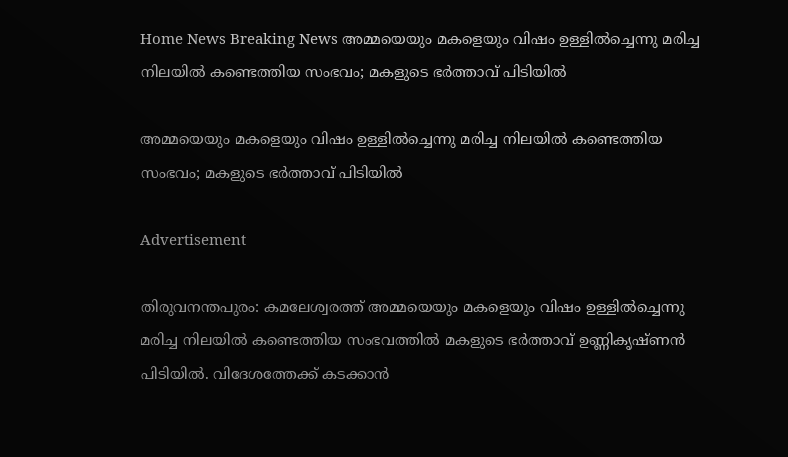Home News Breaking News അമ്മയെയും മകളെയും വിഷം ഉള്ളില്‍ച്ചെന്നു മരിച്ച നിലയില്‍ കണ്ടെത്തിയ സംഭവം; മകളുടെ ഭര്‍ത്താവ് പിടിയില്‍

അമ്മയെയും മകളെയും വിഷം ഉള്ളില്‍ച്ചെന്നു മരിച്ച നിലയില്‍ കണ്ടെത്തിയ സംഭവം; മകളുടെ ഭര്‍ത്താവ് പിടിയില്‍

Advertisement

തിരുവനന്തപുരം: കമലേശ്വരത്ത് അമ്മയെയും മകളെയും വിഷം ഉള്ളില്‍ച്ചെന്നു മരിച്ച നിലയില്‍ കണ്ടെത്തിയ സംഭവത്തില്‍ മകളുടെ ഭര്‍ത്താവ് ഉണ്ണികൃഷ്ണന്‍ പിടിയില്‍. വിദേശത്തേക്ക് കടക്കാന്‍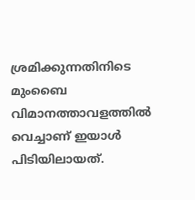ശ്രമിക്കുന്നതിനിടെ മുംബൈ വിമാനത്താവളത്തില്‍ വെച്ചാണ് ഇയാള്‍ പിടിയിലായത്.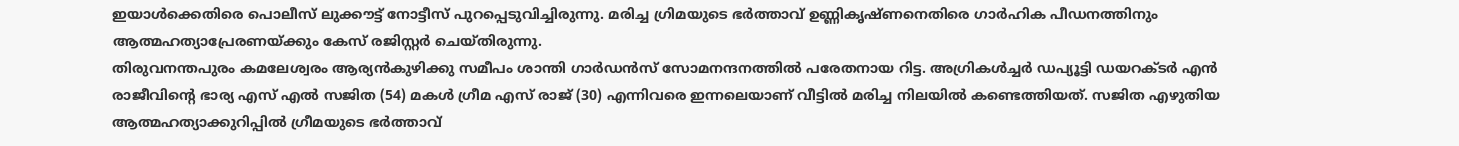ഇയാള്‍ക്കെതിരെ പൊലീസ് ലുക്കൗട്ട് നോട്ടീസ് പുറപ്പെടുവിച്ചിരുന്നു. മരിച്ച ഗ്രിമയുടെ ഭര്‍ത്താവ് ഉണ്ണികൃഷ്ണനെതിരെ ഗാര്‍ഹിക പീഡനത്തിനും ആത്മഹത്യാപ്രേരണയ്ക്കും കേസ് രജിസ്റ്റര്‍ ചെയ്തിരുന്നു.
തിരുവനന്തപുരം കമലേശ്വരം ആര്യന്‍കുഴിക്കു സമീപം ശാന്തി ഗാര്‍ഡന്‍സ് സോമനന്ദനത്തില്‍ പരേതനായ റിട്ട. അഗ്രികള്‍ച്ചര്‍ ഡപ്യൂട്ടി ഡയറക്ടര്‍ എന്‍ രാജീവിന്റെ ഭാര്യ എസ് എല്‍ സജിത (54) മകള്‍ ഗ്രീമ എസ് രാജ് (30) എന്നിവരെ ഇന്നലെയാണ് വീട്ടില്‍ മരിച്ച നിലയില്‍ കണ്ടെത്തിയത്. സജിത എഴുതിയ ആത്മഹത്യാക്കുറിപ്പില്‍ ഗ്രീമയുടെ ഭര്‍ത്താവ്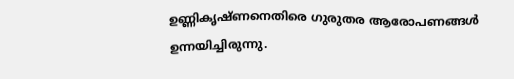ഉണ്ണികൃഷ്ണനെതിരെ ഗുരുതര ആരോപണങ്ങള്‍ ഉന്നയിച്ചിരുന്നു.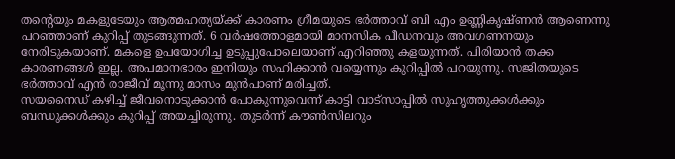തന്റെയും മകളുടേയും ആത്മഹത്യയ്ക്ക് കാരണം ഗ്രീമയുടെ ഭര്‍ത്താവ് ബി എം ഉണ്ണികൃഷ്ണന്‍ ആണെന്നു പറഞ്ഞാണ് കുറിപ്പ് തുടങ്ങുന്നത്. 6 വര്‍ഷത്തോളമായി മാനസിക പീഡനവും അവഗണനയും നേരിടുകയാണ്. മകളെ ഉപയോഗിച്ച ഉടുപ്പുപോലെയാണ് എറിഞ്ഞു കളയുന്നത്. പിരിയാന്‍ തക്ക കാരണങ്ങള്‍ ഇല്ല. അപമാനഭാരം ഇനിയും സഹിക്കാന്‍ വയ്യെന്നും കുറിപ്പില്‍ പറയുന്നു. സജിതയുടെ ഭര്‍ത്താവ് എന്‍ രാജീവ് മൂന്നു മാസം മുന്‍പാണ് മരിച്ചത്.
സയനൈഡ് കഴിച്ച് ജീവനൊടുക്കാന്‍ പോകുന്നുവെന്ന് കാട്ടി വാട്സാപ്പില്‍ സുഹൃത്തുക്കള്‍ക്കും ബന്ധുക്കള്‍ക്കും കുറിപ്പ് അയച്ചിരുന്നു. തുടര്‍ന്ന് കൗണ്‍സിലറും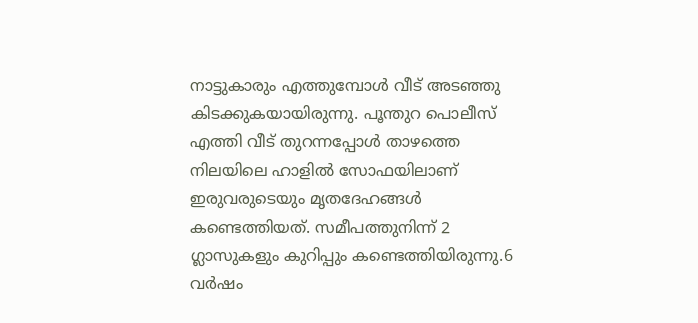നാട്ടുകാരും എത്തുമ്പോള്‍ വീട് അടഞ്ഞു കിടക്കുകയായിരുന്നു. പൂന്തുറ പൊലീസ് എത്തി വീട് തുറന്നപ്പോള്‍ താഴത്തെ നിലയിലെ ഹാളില്‍ സോഫയിലാണ് ഇരുവരുടെയും മൃതദേഹങ്ങള്‍ കണ്ടെത്തിയത്. സമീപത്തുനിന്ന് 2 ഗ്ലാസുകളും കുറിപ്പും കണ്ടെത്തിയിരുന്നു.6 വര്‍ഷം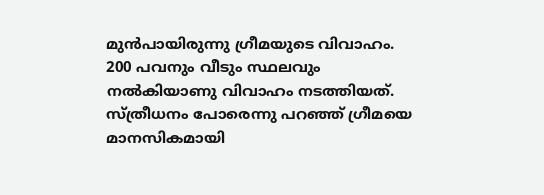മുന്‍പായിരുന്നു ഗ്രീമയുടെ വിവാഹം. 200 പവനും വീടും സ്ഥലവും നല്‍കിയാണു വിവാഹം നടത്തിയത്. സ്ത്രീധനം പോരെന്നു പറഞ്ഞ് ഗ്രീമയെ മാനസികമായി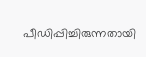പീഡിപ്പിച്ചിരുന്നതായി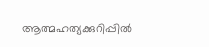ആത്മഹത്യക്കുറിപ്പില്‍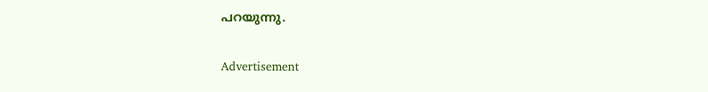പറയുന്നു.

Advertisement